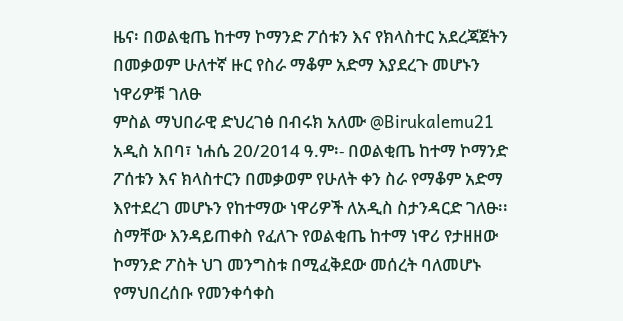ዜና፡ በወልቂጤ ከተማ ኮማንድ ፖሰቱን እና የክላስተር አደረጃጀትን በመቃወም ሁለተኛ ዙር የስራ ማቆም አድማ እያደረጉ መሆኑን ነዋሪዎቹ ገለፁ
ምስል ማህበራዊ ድህረገፅ በብሩክ አለሙ @Birukalemu21 አዲስ አበባ፣ ነሐሴ 20/2014 ዓ.ም፡- በወልቂጤ ከተማ ኮማንድ ፖሰቱን እና ክላስተርን በመቃወም የሁለት ቀን ስራ የማቆም አድማ እየተደረገ መሆኑን የከተማው ነዋሪዎች ለአዲስ ስታንዳርድ ገለፁ፡፡ ስማቸው እንዳይጠቀስ የፈለጉ የወልቂጤ ከተማ ነዋሪ የታዘዘው ኮማንድ ፖስት ህገ መንግስቱ በሚፈቅደው መሰረት ባለመሆኑ የማህበረሰቡ የመንቀሳቀስ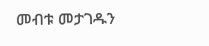መብቱ መታገዱን